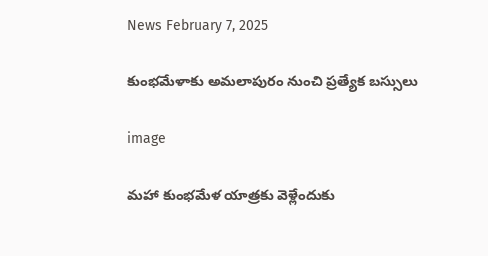News February 7, 2025

కుంభమేళాకు అమలాపురం నుంచి ప్రత్యేక బస్సులు

image

మహా కుంభమేళ యాత్రకు వెళ్లేందుకు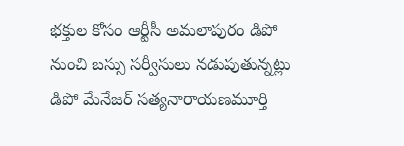భక్తుల కోసం ఆర్టీసీ అమలాపురం డిపో నుంచి బస్సు సర్వీసులు నడుపుతున్నట్లు డిపో మేనేజర్ సత్యనారాయణమూర్తి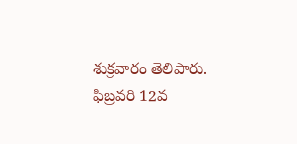శుక్రవారం తెలిపారు. ఫిబ్రవరి 12వ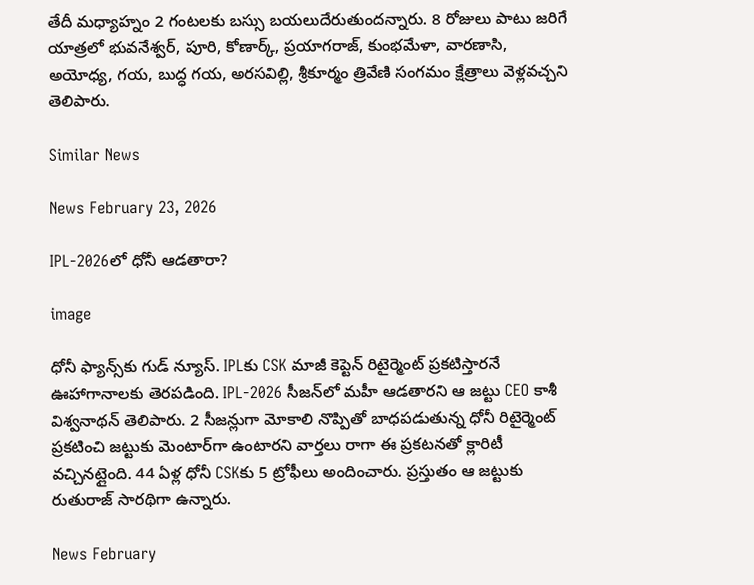తేదీ మధ్యాహ్నం 2 గంటలకు బస్సు బయలుదేరుతుందన్నారు. 8 రోజులు పాటు జరిగే యాత్రలో భువనేశ్వర్, పూరి, కోణార్క్, ప్రయాగరాజ్, కుంభమేళా, వారణాసి, అయోధ్య, గయ, బుద్ధ గయ, అరసవిల్లి, శ్రీకూర్మం త్రివేణి సంగమం క్షేత్రాలు వెళ్లవచ్చని తెలిపారు.

Similar News

News February 23, 2026

IPL-2026లో ధోనీ ఆడతారా?

image

ధోనీ ఫ్యాన్స్‌కు గుడ్ న్యూస్. IPLకు CSK మాజీ కెప్టెన్ రిటైర్మెంట్ ప్రకటిస్తారనే ఊహాగానాలకు తెరపడింది. IPL-2026 సీజన్‌లో మహీ ఆడతారని ఆ జట్టు CEO కాశీ విశ్వనాథన్ తెలిపారు. 2 సీజన్లుగా మోకాలి నొప్పితో బాధపడుతున్న ధోనీ రిటైర్మెంట్ ప్రకటించి జట్టుకు మెంటార్‌గా ఉంటారని వార్తలు రాగా ఈ ప్రకటనతో క్లారిటీ వచ్చినట్లైంది. 44 ఏళ్ల ధోనీ CSKకు 5 ట్రోఫీలు అందించారు. ప్రస్తుతం ఆ జట్టుకు రుతురాజ్ సారథిగా ఉన్నారు.

News February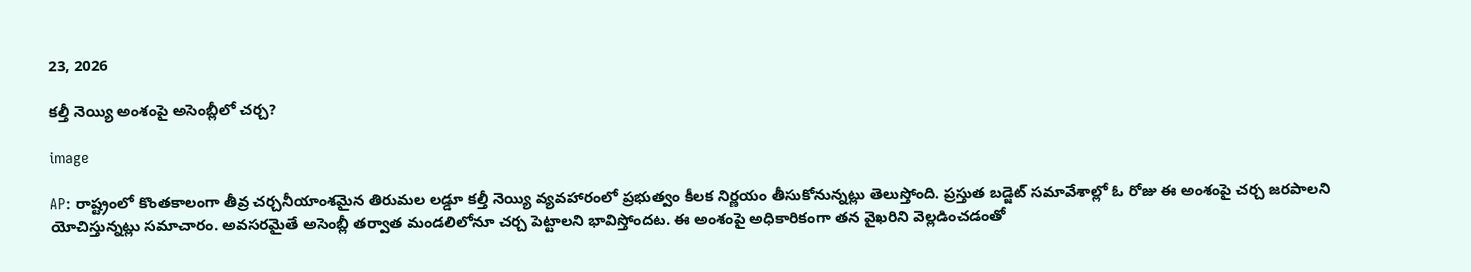23, 2026

కల్తీ నెయ్యి అంశంపై అసెంబ్లీలో చర్చ?

image

AP: రాష్ట్రంలో కొంతకాలంగా తీవ్ర చర్చనీయాంశమైన తిరుమల లడ్డూ కల్తీ నెయ్యి వ్యవహారంలో ప్రభుత్వం కీలక నిర్ణయం తీసుకోనున్నట్లు తెలుస్తోంది. ప్రస్తుత బడ్జెట్ సమావేశాల్లో ఓ రోజు ఈ అంశంపై చర్చ జరపాలని యోచిస్తున్నట్లు సమాచారం. అవసరమైతే అసెంబ్లీ తర్వాత మండలిలోనూ చర్చ పెట్టాలని భావిస్తోందట. ఈ అంశంపై అధికారికంగా తన వైఖరిని వెల్లడించడంతో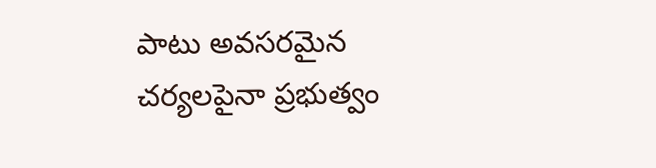పాటు అవసరమైన చర్యలపైనా ప్రభుత్వం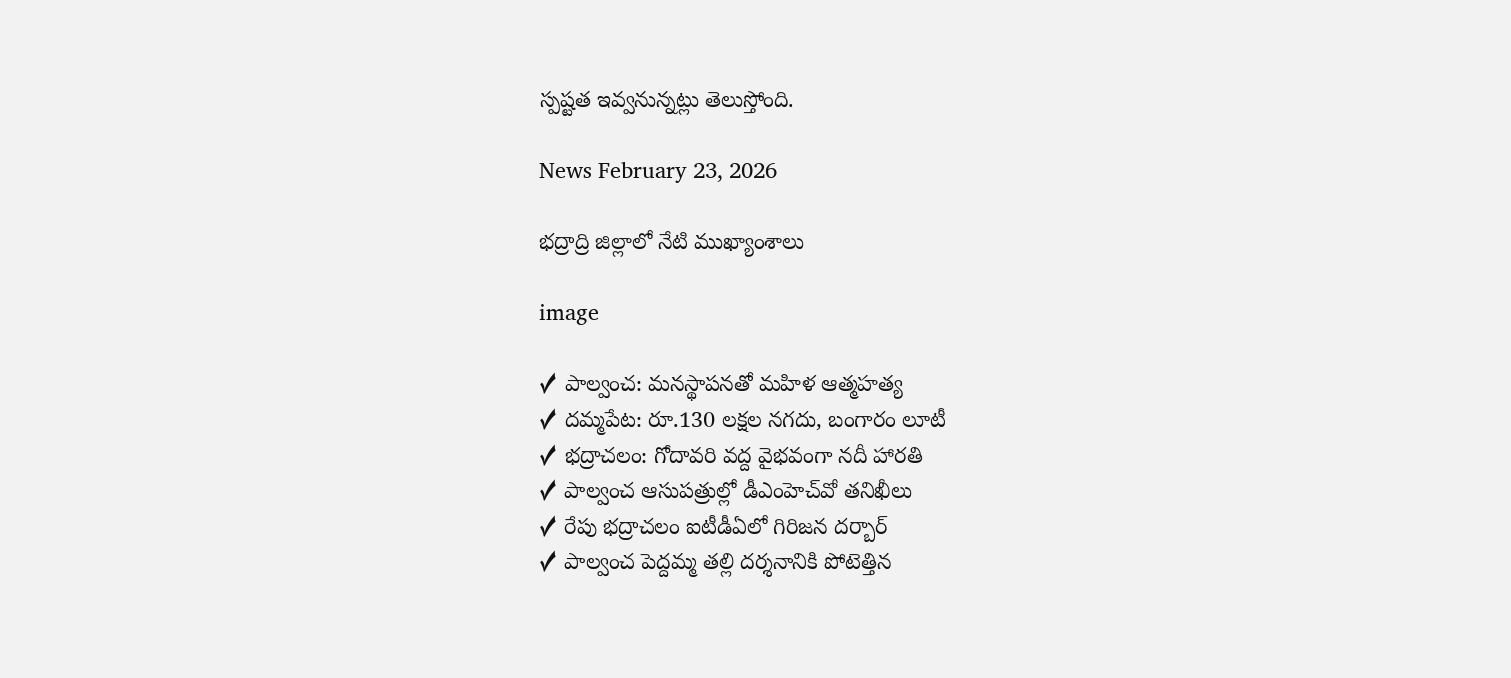స్పష్టత ఇవ్వనున్నట్లు తెలుస్తోంది.

News February 23, 2026

భద్రాద్రి జిల్లాలో నేటి ముఖ్యాంశాలు

image

✓ పాల్వంచ: మనస్థాపనతో మహిళ ఆత్మహత్య
✓ దమ్మపేట: రూ.130 లక్షల నగదు, బంగారం లూటీ
✓ భద్రాచలం: గోదావరి వద్ద వైభవంగా నదీ హారతి
✓ పాల్వంచ ఆసుపత్రుల్లో డీఎంహెచ్‌వో తనిఖీలు
✓ రేపు భద్రాచలం ఐటీడీఏలో గిరిజన దర్బార్
✓ పాల్వంచ పెద్దమ్మ తల్లి దర్శనానికి పోటెత్తిన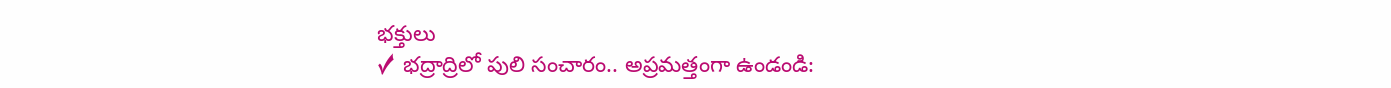భక్తులు
✓ భద్రాద్రిలో పులి సంచారం.. అప్రమత్తంగా ఉండండి: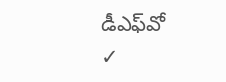డీఎఫ్‌వో
✓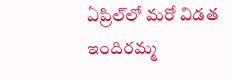ఏప్రిల్‌లో మరో విడత ఇందిరమ్మ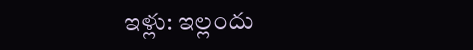ఇళ్లు: ఇల్లందు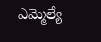ఎమ్మెల్యే